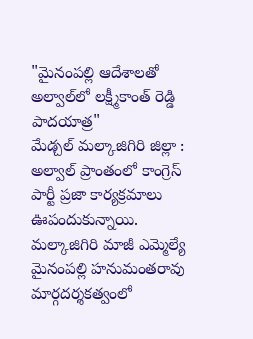"మైనంపల్లి ఆదేశాలతో అల్వాల్‌లో లక్ష్మీకాంత్ రెడ్డి పాదయాత్ర"
మేడ్చల్ మల్కాజిగిరి జిల్లా : అల్వాల్ ప్రాంతంలో కాంగ్రెస్ పార్టీ ప్రజా కార్యక్రమాలు ఊపందుకున్నాయి.  మల్కాజిగిరి మాజీ ఎమ్మెల్యే మైనంపల్లి హనుమంతరావు మార్గదర్శకత్వంలో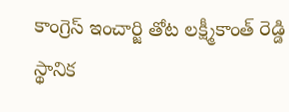కాంగ్రెస్ ఇంచార్జి తోట లక్ష్మీకాంత్ రెడ్డి స్థానిక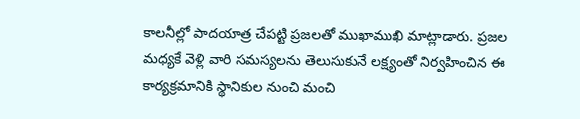కాలనీల్లో పాదయాత్ర చేపట్టి ప్రజలతో ముఖాముఖి మాట్లాడారు. ప్రజల మధ్యకే వెళ్లి వారి సమస్యలను తెలుసుకునే లక్ష్యంతో నిర్వహించిన ఈ కార్యక్రమానికి స్థానికుల నుంచి మంచి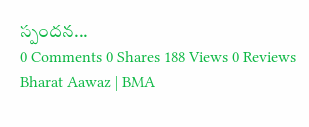స్పందన...
0 Comments 0 Shares 188 Views 0 Reviews
Bharat Aawaz | BMA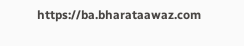https://ba.bharataawaz.com